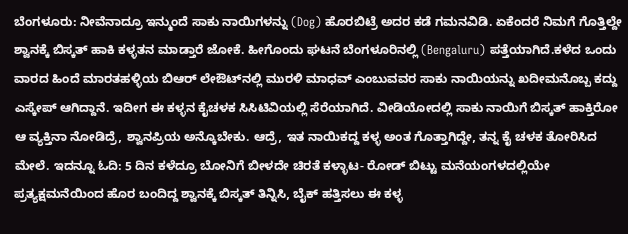ಬೆಂಗಳೂರು: ನೀವೆನಾದ್ರೂ ಇನ್ಮುಂದೆ ಸಾಕು ನಾಯಿಗಳನ್ನು (Dog) ಹೊರಬಿಟ್ರೆ ಅದರ ಕಡೆ ಗಮನವಿಡಿ. ಏಕೆಂದರೆ ನಿಮಗೆ ಗೊತ್ತಿಲ್ದೇ ಶ್ವಾನಕ್ಕೆ ಬಿಸ್ಕತ್ ಹಾಕಿ ಕಳ್ಳತನ ಮಾಡ್ತಾರೆ ಜೋಕೆ. ಹೀಗೊಂದು ಘಟನೆ ಬೆಂಗಳೂರಿನಲ್ಲಿ (Bengaluru) ಪತ್ತೆಯಾಗಿದೆ.ಕಳೆದ ಒಂದು ವಾರದ ಹಿಂದೆ ಮಾರತಹಳ್ಳಿಯ ಬಿಆರ್ ಲೇಔಟ್‍ನಲ್ಲಿ ಮುರಳಿ ಮಾಧವ್ ಎಂಬುವವರ ಸಾಕು ನಾಯಿಯನ್ನು ಖದೀಮನೊಬ್ಬ ಕದ್ದು ಎಸ್ಕೇಪ್ ಆಗಿದ್ದಾನೆ. ಇದೀಗ ಈ ಕಳ್ಳನ ಕೈಚಳಕ ಸಿಸಿಟಿವಿಯಲ್ಲಿ ಸೆರೆಯಾಗಿದೆ. ವೀಡಿಯೋದಲ್ಲಿ ಸಾಕು ನಾಯಿಗೆ ಬಿಸ್ಕತ್ ಹಾಕ್ತಿರೋ ಆ ವ್ಯಕ್ತಿನಾ ನೋಡಿದ್ರೆ, ಶ್ವಾನಪ್ರಿಯ ಅನ್ಕೊಬೇಕು. ಆದ್ರೆ, ಇತ ನಾಯಿಕದ್ದ ಕಳ್ಳ ಅಂತ ಗೊತ್ತಾಗಿದ್ದೇ, ತನ್ನ ಕೈ ಚಳಕ ತೋರಿಸಿದ ಮೇಲೆ. ಇದನ್ನೂ ಓದಿ: 5 ದಿನ ಕಳೆದ್ರೂ ಬೋನಿಗೆ ಬೀಳದೇ ಚಿರತೆ ಕಳ್ಳಾಟ- ರೋಡ್ ಬಿಟ್ಟು ಮನೆಯಂಗಳದಲ್ಲಿಯೇ ಪ್ರತ್ಯಕ್ಷಮನೆಯಿಂದ ಹೊರ ಬಂದಿದ್ದ ಶ್ವಾನಕ್ಕೆ ಬಿಸ್ಕತ್ ತಿನ್ನಿಸಿ, ಬೈಕ್ ಹತ್ತಿಸಲು ಈ ಕಳ್ಳ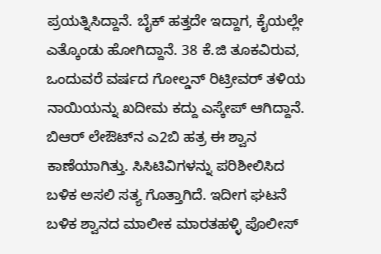ಪ್ರಯತ್ನಿಸಿದ್ದಾನೆ. ಬೈಕ್ ಹತ್ತದೇ ಇದ್ದಾಗ, ಕೈಯಲ್ಲೇ ಎತ್ಕೊಂಡು ಹೋಗಿದ್ದಾನೆ. 38 ಕೆ.ಜಿ ತೂಕವಿರುವ, ಒಂದುವರೆ ವರ್ಷದ ಗೋಲ್ಡನ್ ರಿಟ್ರೀವರ್ ತಳಿಯ ನಾಯಿಯನ್ನು ಖದೀಮ ಕದ್ದು ಎಸ್ಕೇಪ್ ಆಗಿದ್ದಾನೆ. ಬಿಆರ್ ಲೇಔಟ್‍ನ ಎ2ಬಿ ಹತ್ರ ಈ ಶ್ವಾನ ಕಾಣೆಯಾಗಿತ್ತು. ಸಿಸಿಟಿವಿಗಳನ್ನು ಪರಿಶೀಲಿಸಿದ ಬಳಿಕ ಅಸಲಿ ಸತ್ಯ ಗೊತ್ತಾಗಿದೆ. ಇದೀಗ ಘಟನೆ ಬಳಿಕ ಶ್ವಾನದ ಮಾಲೀಕ ಮಾರತಹಳ್ಳಿ ಪೊಲೀಸ್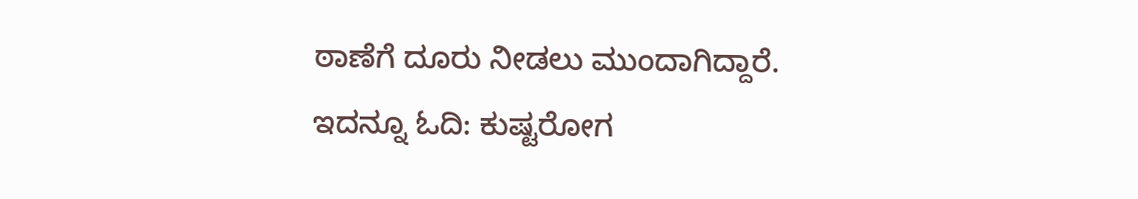ಠಾಣೆಗೆ ದೂರು ನೀಡಲು ಮುಂದಾಗಿದ್ದಾರೆ. ಇದನ್ನೂ ಓದಿ: ಕುಷ್ಟರೋಗ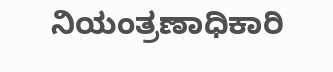ನಿಯಂತ್ರಣಾಧಿಕಾರಿ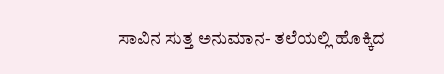ಸಾವಿನ ಸುತ್ತ ಅನುಮಾನ- ತಲೆಯಲ್ಲಿ ಹೊಕ್ಕಿದ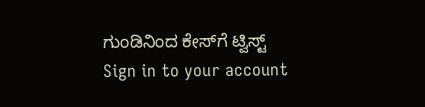ಗುಂಡಿನಿಂದ ಕೇಸ್‍ಗೆ ಟ್ವಿಸ್ಟ್
Sign in to your account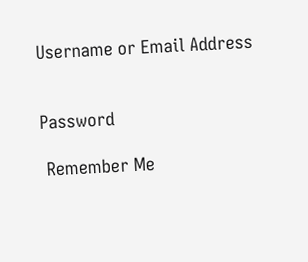Username or Email Address


Password

 Remember Me